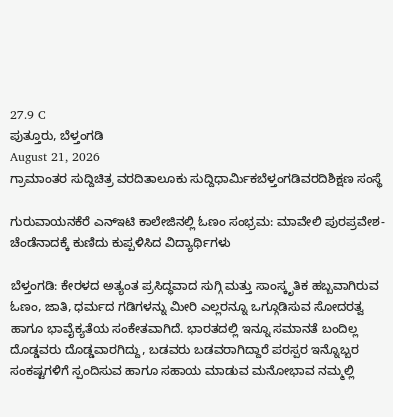27.9 C
ಪುತ್ತೂರು, ಬೆಳ್ತಂಗಡಿ
August 21, 2026
ಗ್ರಾಮಾಂತರ ಸುದ್ದಿಚಿತ್ರ ವರದಿತಾಲೂಕು ಸುದ್ದಿಧಾರ್ಮಿಕಬೆಳ್ತಂಗಡಿವರದಿಶಿಕ್ಷಣ ಸಂಸ್ಥೆ

ಗುರುವಾಯನಕೆರೆ ಎನ್‌ಇಟಿ ಕಾಲೇಜಿನಲ್ಲಿ ಓಣಂ ಸಂಭ್ರಮ: ಮಾವೇಲಿ ಪುರಪ್ರವೇಶ-ಚೆಂಡೆನಾದಕ್ಕೆ ಕುಣಿದು ಕುಪ್ಪಳಿಸಿದ ವಿದ್ಯಾರ್ಥಿಗಳು

ಬೆಳ್ತಂಗಡಿ: ಕೇರಳದ ಅತ್ಯಂತ ಪ್ರಸಿದ್ಧವಾದ ಸುಗ್ಗಿ ಮತ್ತು ಸಾಂಸ್ಕೃತಿಕ ಹಬ್ಬವಾಗಿರುವ ಓಣಂ, ಜಾತಿ, ಧರ್ಮದ ಗಡಿಗಳನ್ನು ಮೀರಿ ಎಲ್ಲರನ್ನೂ ಒಗ್ಗೂಡಿಸುವ ಸೋದರತ್ವ ಹಾಗೂ ಭಾವೈಕ್ಯತೆಯ ಸಂಕೇತವಾಗಿದೆ. ಭಾರತದಲ್ಲಿ ಇನ್ನೂ ಸಮಾನತೆ ಬಂದಿಲ್ಲ ದೊಡ್ಡವರು ದೊಡ್ಡವಾರಗಿದ್ದು, ಬಡವರು ಬಡವರಾಗಿದ್ದಾರೆ ಪರಸ್ಪರ ಇನ್ನೊಬ್ಬರ ಸಂಕಷ್ಟಗಳಿಗೆ ಸ್ಪಂದಿಸುವ ಹಾಗೂ ಸಹಾಯ ಮಾಡುವ ಮನೋಭಾವ ನಮ್ಮಲ್ಲಿ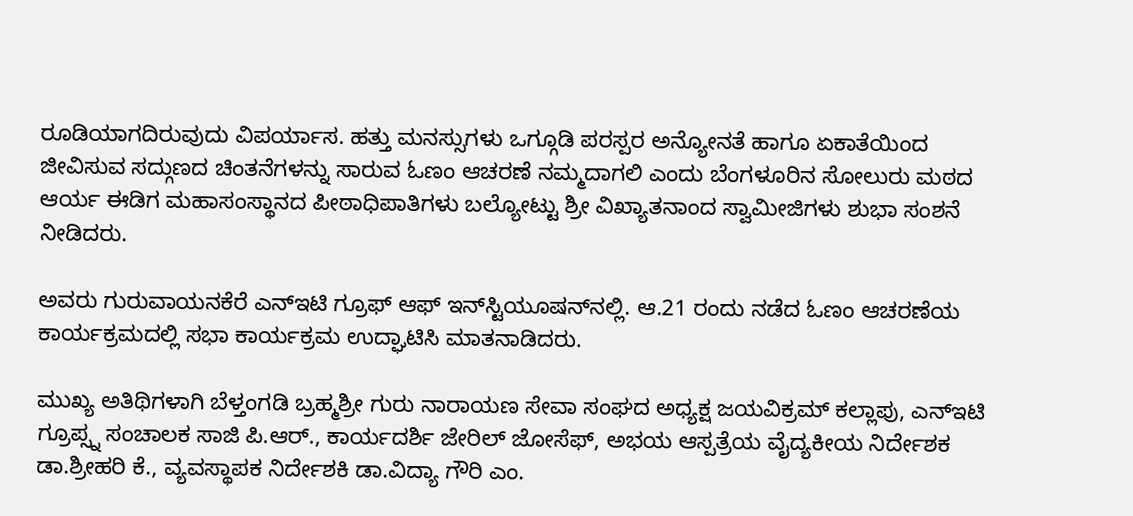ರೂಡಿಯಾಗದಿರುವುದು ವಿಪರ್ಯಾಸ. ಹತ್ತು ಮನಸ್ಸುಗಳು ಒಗ್ಗೂಡಿ ಪರಸ್ಪರ ಅನ್ಯೋನತೆ ಹಾಗೂ ಏಕಾತೆಯಿಂದ ಜೀವಿಸುವ ಸದ್ಗುಣದ ಚಿಂತನೆಗಳನ್ನು ಸಾರುವ ಓಣಂ ಆಚರಣೆ ನಮ್ಮದಾಗಲಿ ಎಂದು ಬೆಂಗಳೂರಿನ ಸೋಲುರು ಮಠದ ಆರ್ಯ ಈಡಿಗ ಮಹಾಸಂಸ್ಥಾನದ ಪೀಠಾಧಿಪಾತಿಗಳು ಬಲ್ಯೋಟ್ಟು ಶ್ರೀ ವಿಖ್ಯಾತನಾಂದ ಸ್ವಾಮೀಜಿಗಳು ಶುಭಾ ಸಂಶನೆ ನೀಡಿದರು.

ಅವರು ಗುರುವಾಯನಕೆರೆ ಎನ್‌ಇಟಿ ಗ್ರೂಫ್ ಆಫ್ ಇನ್‌ಸ್ಟಿಯೂಷನ್‌ನಲ್ಲಿ. ಆ.21 ರಂದು ನಡೆದ ಓಣಂ ಆಚರಣೆಯ ಕಾರ್ಯಕ್ರಮದಲ್ಲಿ ಸಭಾ ಕಾರ್ಯಕ್ರಮ ಉದ್ಘಾಟಿಸಿ ಮಾತನಾಡಿದರು.

ಮುಖ್ಯ ಅತಿಥಿಗಳಾಗಿ ಬೆಳ್ತಂಗಡಿ ಬ್ರಹ್ಮಶ್ರೀ ಗುರು ನಾರಾಯಣ ಸೇವಾ ಸಂಘದ ಅಧ್ಯಕ್ಷ ಜಯವಿಕ್ರಮ್ ಕಲ್ಲಾಪು, ಎನ್‌ಇಟಿ ಗ್ರೂಪ್ಸ್ನ ಸಂಚಾಲಕ ಸಾಜಿ ಪಿ.ಆರ್., ಕಾರ್ಯದರ್ಶಿ ಜೇರಿಲ್ ಜೋಸೆಫ್, ಅಭಯ ಆಸ್ಪತ್ರೆಯ ವೈದ್ಯಕೀಯ ನಿರ್ದೇಶಕ ಡಾ.ಶ್ರೀಹರಿ ಕೆ., ವ್ಯವಸ್ಥಾಪಕ ನಿರ್ದೇಶಕಿ ಡಾ.ವಿದ್ಯಾ ಗೌರಿ ಎಂ.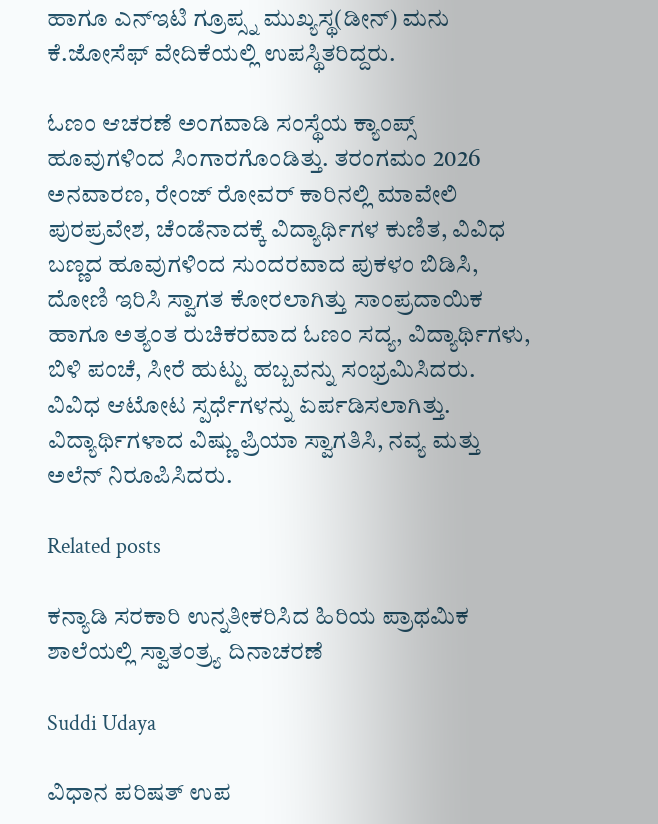ಹಾಗೂ ಎನ್‌ಇಟಿ ಗ್ರೂಪ್ಸ್ನ ಮುಖ್ಯಸ್ಥ(ಡೀನ್) ಮನು ಕೆ.ಜೋಸೆಫ್ ವೇದಿಕೆಯಲ್ಲಿ ಉಪಸ್ಥಿತರಿದ್ದರು.

ಓಣಂ ಆಚರಣೆ ಅಂಗವಾಡಿ ಸಂಸ್ಥೆಯ ಕ್ಯಾಂಪ್ಸ್ ಹೂವುಗಳಿಂದ ಸಿಂಗಾರಗೊಂಡಿತ್ತು. ತರಂಗಮಂ 2026 ಅನವಾರಣ, ರೇಂಜ್ ರೋವರ್ ಕಾರಿನಲ್ಲಿ ಮಾವೇಲಿ ಪುರಪ್ರವೇಶ, ಚೆಂಡೆನಾದಕ್ಕೆ ವಿದ್ಯಾರ್ಥಿಗಳ ಕುಣಿತ, ವಿವಿಧ ಬಣ್ಣದ ಹೂವುಗಳಿಂದ ಸುಂದರವಾದ ಪುಕಳಂ ಬಿಡಿಸಿ, ದೋಣಿ ಇರಿಸಿ ಸ್ವಾಗತ ಕೋರಲಾಗಿತ್ತು ಸಾಂಪ್ರದಾಯಿಕ ಹಾಗೂ ಅತ್ಯಂತ ರುಚಿಕರವಾದ ಓಣಂ ಸದ್ಯ, ವಿದ್ಯಾರ್ಥಿಗಳು, ಬಿಳಿ ಪಂಚೆ, ಸೀರೆ ಹುಟ್ಟು ಹಬ್ಬವನ್ನು ಸಂಭ್ರಮಿಸಿದರು. ವಿವಿಧ ಆಟೋಟ ಸ್ಪರ್ಧೆಗಳನ್ನು ಏರ್ಪಡಿಸಲಾಗಿತ್ತು. ವಿದ್ಯಾರ್ಥಿಗಳಾದ ವಿಷ್ಣು ಪ್ರಿಯಾ ಸ್ವಾಗತಿಸಿ, ನವ್ಯ ಮತ್ತು ಅಲೆನ್ ನಿರೂಪಿಸಿದರು.

Related posts

ಕನ್ಯಾಡಿ ಸರಕಾರಿ ಉನ್ನತೀಕರಿಸಿದ ಹಿರಿಯ ಪ್ರಾಥಮಿಕ ಶಾಲೆಯಲ್ಲಿ ಸ್ವಾತಂತ್ರ್ಯ ದಿನಾಚರಣೆ

Suddi Udaya

ವಿಧಾನ ಪರಿಷತ್ ಉಪ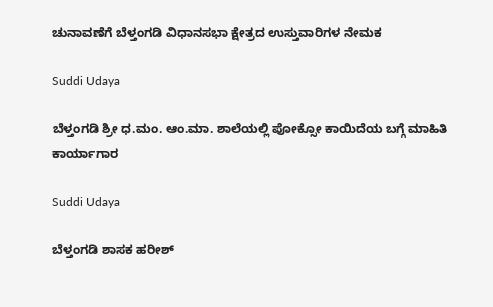ಚುನಾವಣೆಗೆ ಬೆಳ್ತಂಗಡಿ ವಿಧಾನಸಭಾ ಕ್ಷೇತ್ರದ ಉಸ್ತುವಾರಿಗಳ ನೇಮಕ

Suddi Udaya

ಬೆಳ್ತಂಗಡಿ ಶ್ರೀ ಧ.ಮಂ. ಆಂ.ಮಾ. ಶಾಲೆಯಲ್ಲಿ ಪೋಕ್ಸೋ ಕಾಯಿದೆಯ ಬಗ್ಗೆ ಮಾಹಿತಿ ಕಾರ್ಯಾಗಾರ

Suddi Udaya

ಬೆಳ್ತಂಗಡಿ ಶಾಸಕ ಹರೀಶ್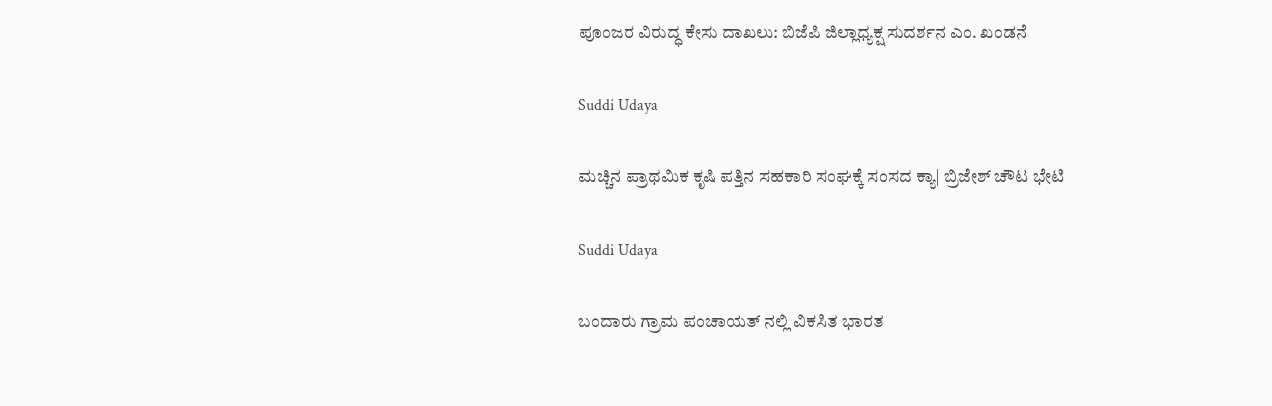ಪೂಂಜರ ವಿರುದ್ಧ ಕೇಸು ದಾಖಲು: ಬಿಜೆಪಿ ಜಿಲ್ಲಾಧ್ಯಕ್ಷ ಸುದರ್ಶನ ಎಂ. ಖಂಡನೆ

Suddi Udaya

ಮಚ್ಚಿನ ಪ್ರಾಥಮಿಕ ಕೃಷಿ ಪತ್ತಿನ ಸಹಕಾರಿ ಸಂಘಕ್ಕೆ ಸಂಸದ ಕ್ಯಾ| ಬ್ರಿಜೇಶ್ ಚೌಟ ಭೇಟಿ

Suddi Udaya

ಬಂದಾರು ಗ್ರಾಮ ಪಂಚಾಯತ್ ನಲ್ಲಿ ವಿಕಸಿತ ಭಾರತ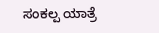ಸಂಕಲ್ಪ ಯಾತ್ರೆ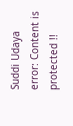Suddi Udaya
error: Content is protected !!